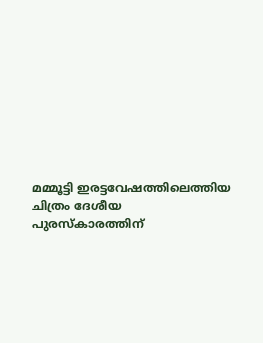മമ്മൂട്ടി ഇരട്ടവേഷത്തിലെത്തിയ ചിത്രം ദേശീയ പുരസ്കാരത്തിന്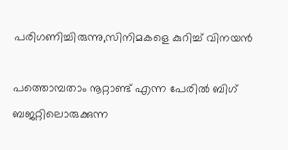പരിഗണിച്ചിരുന്നു,സിനിമകളെ കുറിച്ച് വിനയന്‍

പത്തൊമ്പതാം നൂറ്റാണ്ട് എന്ന പേരില്‍ ബിഗ് ബജറ്റിലൊരുക്കുന്ന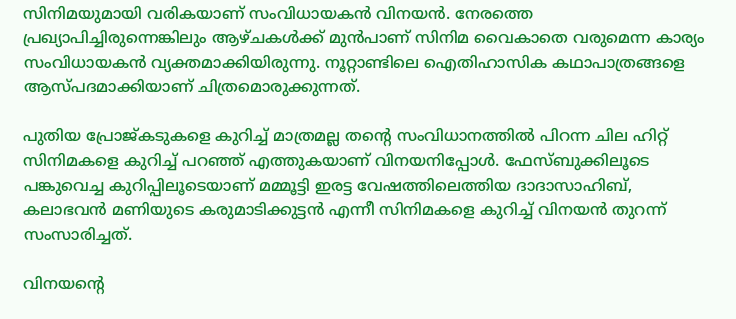സിനിമയുമായി വരികയാണ് സംവിധായകന്‍ വിനയന്‍. നേരത്തെ പ്രഖ്യാപിച്ചിരുന്നെങ്കിലും ആഴ്ചകള്‍ക്ക് മുന്‍പാണ് സിനിമ വൈകാതെ വരുമെന്ന കാര്യം സംവിധായകന്‍ വ്യക്തമാക്കിയിരുന്നു. നൂറ്റാണ്ടിലെ ഐതിഹാസിക കഥാപാത്രങ്ങളെ ആസ്പദമാക്കിയാണ് ചിത്രമൊരുക്കുന്നത്.

പുതിയ പ്രോജ്കടുകളെ കുറിച്ച് മാത്രമല്ല തന്റെ സംവിധാനത്തില്‍ പിറന്ന ചില ഹിറ്റ് സിനിമകളെ കുറിച്ച് പറഞ്ഞ് എത്തുകയാണ് വിനയനിപ്പോള്‍. ഫേസ്ബുക്കിലൂടെ പങ്കുവെച്ച കുറിപ്പിലൂടെയാണ് മമ്മൂട്ടി ഇരട്ട വേഷത്തിലെത്തിയ ദാദാസാഹിബ്, കലാഭവന്‍ മണിയുടെ കരുമാടിക്കുട്ടന്‍ എന്നീ സിനിമകളെ കുറിച്ച് വിനയന്‍ തുറന്ന് സംസാരിച്ചത്.

വിനയന്റെ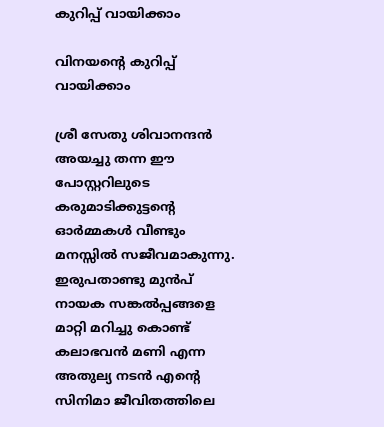കുറിപ്പ് വായിക്കാം

വിനയന്റെ കുറിപ്പ് വായിക്കാം

ശ്രീ സേതു ശിവാനന്ദന്‍ അയച്ചു തന്ന ഈ പോസ്റ്ററിലുടെ കരുമാടിക്കുട്ടന്റെ ഓര്‍മ്മകള്‍ വീണ്ടും മനസ്സില്‍ സജീവമാകുന്നു. ഇരുപതാണ്ടു മുന്‍പ് നായക സങ്കല്‍പ്പങ്ങളെ മാറ്റി മറിച്ചു കൊണ്ട് കലാഭവന്‍ മണി എന്ന അതുല്യ നടന്‍ എന്റെ സിനിമാ ജീവിതത്തിലെ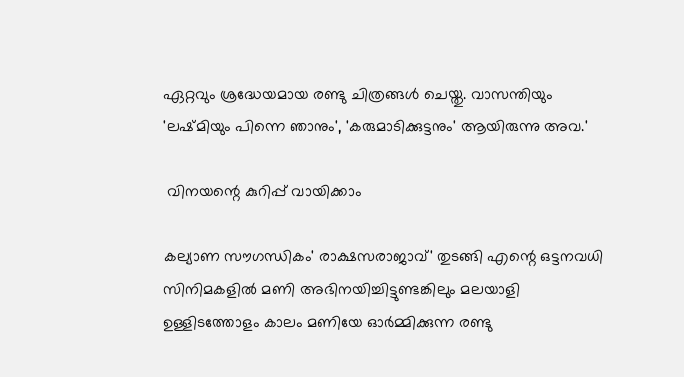ഏറ്റവും ശ്രദ്ധേയമായ രണ്ടു ചിത്രങ്ങള്‍ ചെയ്തു. വാസന്തിയും 'ലഷ്മിയും പിന്നെ ഞാനും', 'കരുമാടിക്കുട്ടനും' ആയിരുന്നു അവ.'

 വിനയന്റെ കുറിപ്പ് വായിക്കാം

കല്യാണ സൗഗന്ധികം' രാക്ഷസരാജാവ്' തുടങ്ങി എന്റെ ഒട്ടനവധി സിനിമകളില്‍ മണി അഭിനയിച്ചിട്ടുണ്ടങ്കിലും മലയാളി ഉള്ളിടത്തോളം കാലം മണിയേ ഓര്‍മ്മിക്കുന്ന രണ്ടു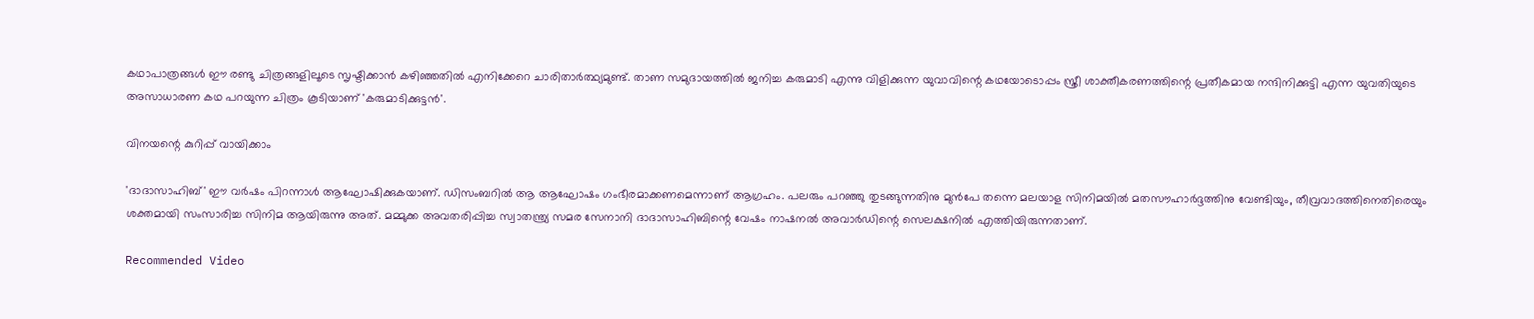കഥാപാത്രങ്ങള്‍ ഈ രണ്ടു ചിത്രങ്ങളിലൂടെ സൃഷ്ടിക്കാന്‍ കഴിഞ്ഞതില്‍ എനിക്കേറെ ചാരിതാര്‍ത്ഥ്യമുണ്ട്. താണ സമുദായത്തില്‍ ജനിച്ച കരുമാടി എന്നു വിളിക്കുന്ന യുവാവിന്റെ കഥയോടൊപ്പം സ്ത്രീ ശാക്തീകരണത്തിന്റെ പ്രതീകമായ നന്ദിനിക്കുട്ടി എന്ന യുവതിയുടെ അസാധാരണ കഥ പറയുന്ന ചിത്രം കൂടിയാണ് 'കരുമാടിക്കുട്ടന്‍'.

വിനയന്റെ കുറിപ്പ് വായിക്കാം

'ദാദാസാഹിബ്' ഈ വര്‍ഷം പിറന്നാള്‍ ആഘോഷിക്കുകയാണ്. ഡിസംബറില്‍ ആ ആഘോഷം ഗംഭീരമാക്കണമെന്നാണ് ആഗ്രഹം. പലരും പറഞ്ഞു തുടങ്ങുന്നതിനു മുന്‍പേ തന്നെ മലയാള സിനിമയില്‍ മതസൗഹാര്‍ദ്ദത്തിനു വേണ്ടിയും, തീവ്രവാദത്തിനെതിരെയും ശക്തമായി സംസാരിച്ച സിനിമ ആയിരുന്നു അത്. മമ്മുക്ക അവതരിപ്പിച്ച സ്വാതന്ത്ര്യ സമര സേനാനി ദാദാസാഹിബിന്റെ വേഷം നാഷനല്‍ അവാര്‍ഡിന്റെ സെലക്ഷനില്‍ എത്തിയിരുന്നതാണ്.

Recommended Video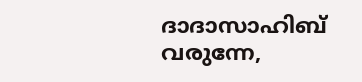ദാദാസാഹിബ് വരുന്നേ,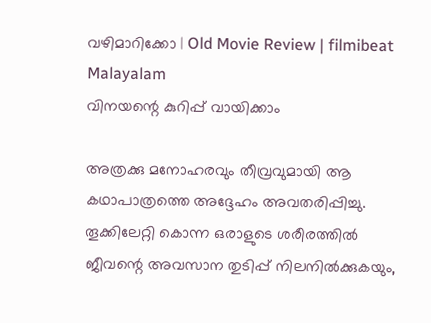വഴിമാറിക്കോ | Old Movie Review | filmibeat Malayalam
വിനയന്റെ കുറിപ്പ് വായിക്കാം

അത്രക്കു മനോഹരവും തീവ്രവുമായി ആ കഥാപാത്രത്തെ അദ്ദേഹം അവതരിപ്പിച്ചു. തൂക്കിലേറ്റി കൊന്ന ഒരാളുടെ ശരീരത്തില്‍ ജീവന്റെ അവസാന തുടിപ്പ് നിലനില്‍ക്കുകയും,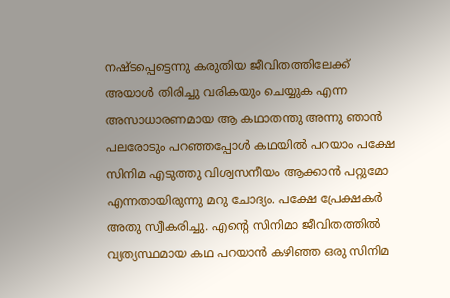നഷ്ടപ്പെട്ടെന്നു കരുതിയ ജീവിതത്തിലേക്ക് അയാള്‍ തിരിച്ചു വരികയും ചെയ്യുക എന്ന അസാധാരണമായ ആ കഥാതന്തു അന്നു ഞാന്‍ പലരോടും പറഞ്ഞപ്പോള്‍ കഥയില്‍ പറയാം പക്ഷേ സിനിമ എടുത്തു വിശ്വസനീയം ആക്കാന്‍ പറ്റുമോ എന്നതായിരുന്നു മറു ചോദ്യം. പക്ഷേ പ്രേക്ഷകര്‍ അതു സ്വീകരിച്ചു. എന്റെ സിനിമാ ജീവിതത്തില്‍ വ്യത്യസ്ഥമായ കഥ പറയാന്‍ കഴിഞ്ഞ ഒരു സിനിമ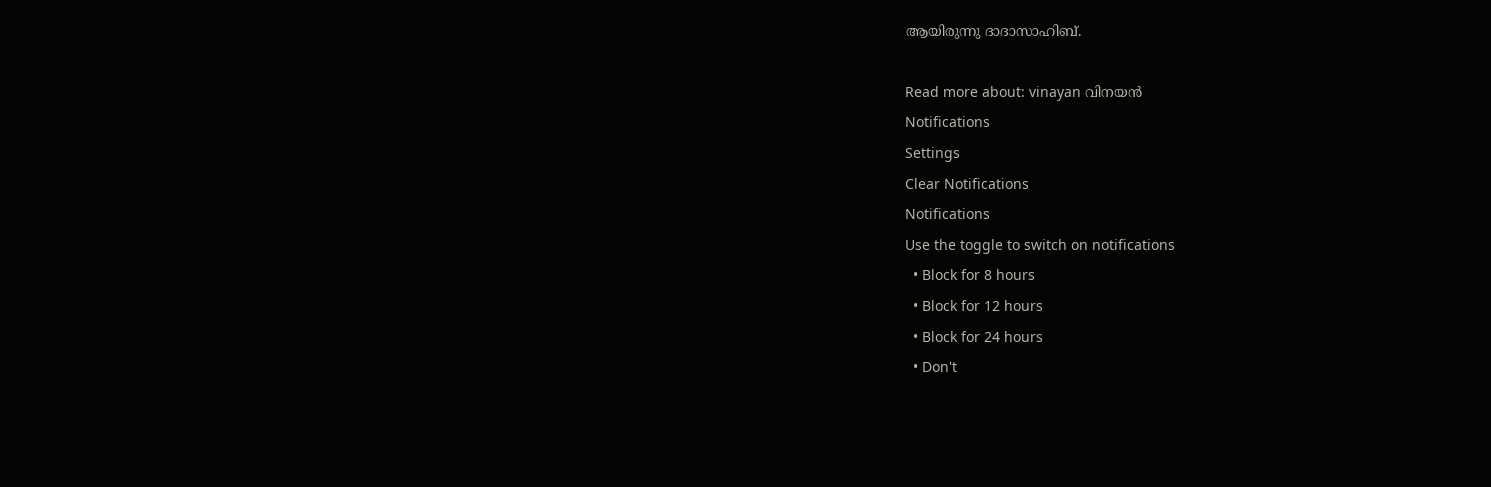ആയിരുന്നു ദാദാസാഹിബ്.

Read more about: vinayan വിനയന്‍
Notifications
Settings
Clear Notifications
Notifications
Use the toggle to switch on notifications
  • Block for 8 hours
  • Block for 12 hours
  • Block for 24 hours
  • Don't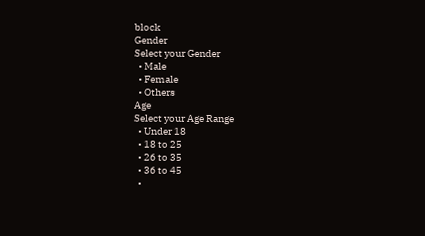block
Gender
Select your Gender
  • Male
  • Female
  • Others
Age
Select your Age Range
  • Under 18
  • 18 to 25
  • 26 to 35
  • 36 to 45
  •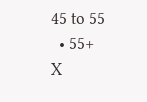45 to 55
  • 55+
X